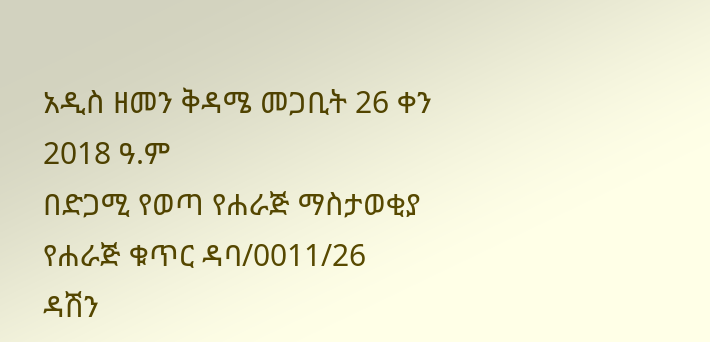አዲስ ዘመን ቅዳሜ መጋቢት 26 ቀን
2018 ዓ.ም
በድጋሚ የወጣ የሐራጅ ማስታወቂያ
የሐራጅ ቁጥር ዳባ/0011/26
ዳሽን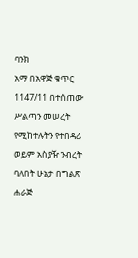ባንክ
አማ በአዋጅ ቁጥር 1147/11 በተሰጠው ሥልጣን መሠረት የሚከተሉትን የተበዳሪ ወይም አስያዥ ንብረት ባለበት ሁኔታ በግልጽ ሐራጅ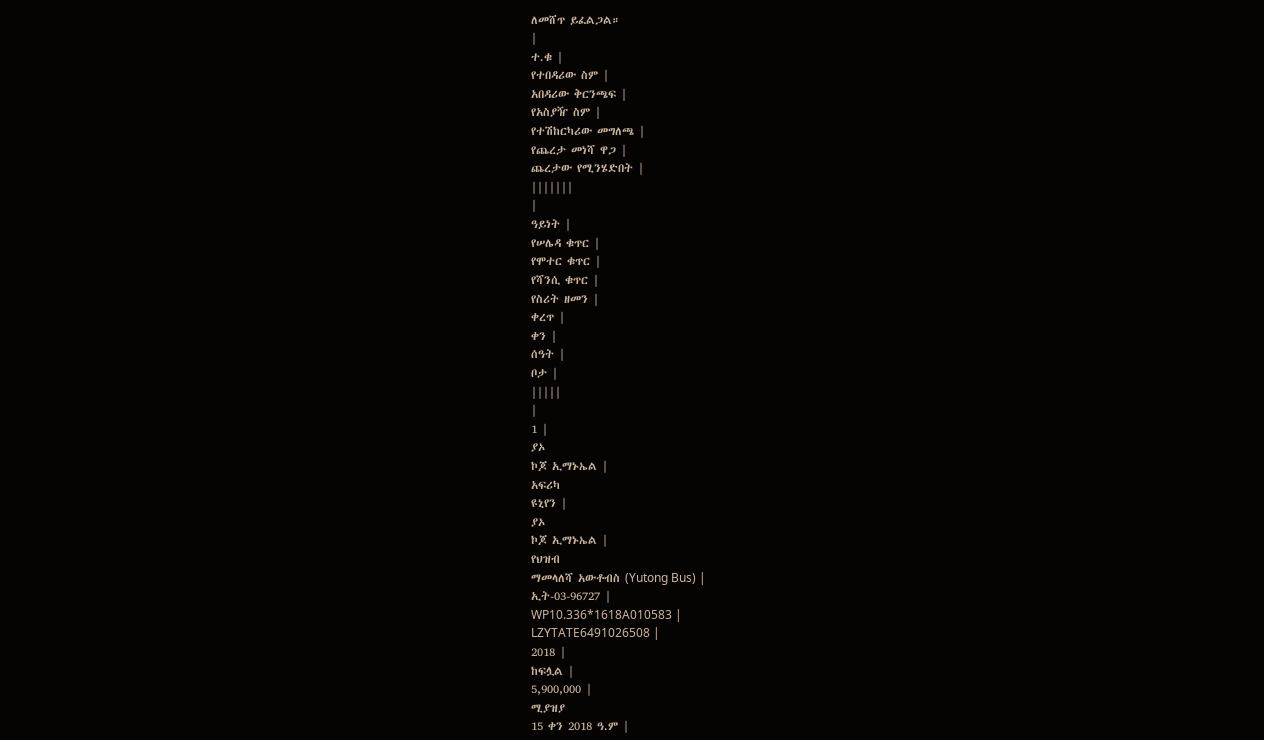ለመሸጥ ይፈልጋል።
|
ተ.ቁ |
የተበዳሪው ስም |
አበዳሪው ቅርንጫፍ |
የአስያዥ ስም |
የተሽከርካሪው መግለጫ |
የጨረታ መነሻ ዋጋ |
ጨረታው የሚንሄድበት |
|||||||
|
ዓይነት |
የሠሌዳ ቁጥር |
የሞተር ቁጥር |
የሻንሲ ቁጥር |
የስሪት ዘመን |
ቀረጥ |
ቀን |
ሰዓት |
ቦታ |
|||||
|
1 |
ያኦ
ኮጆ ኢማኑኤል |
አፍሪካ
ዩኒየን |
ያኦ
ኮጆ ኢማኑኤል |
የህዝብ
ማመላለሻ አውቶብስ (Yutong Bus) |
ኢት-03-96727 |
WP10.336*1618A010583 |
LZYTATE6491026508 |
2018 |
ከፍሏል |
5,900,000 |
ሚያዝያ
15 ቀን 2018 ዓ.ም |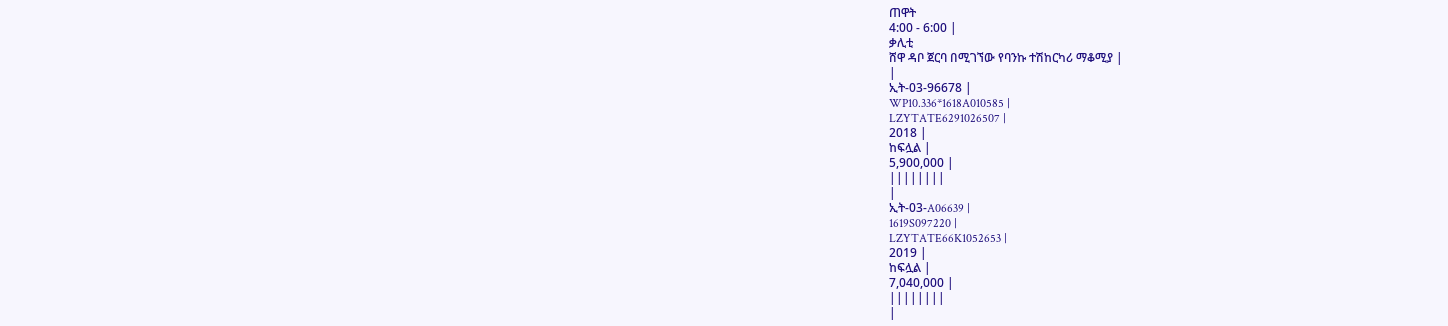ጠዋት
4:00 - 6:00 |
ቃሊቲ
ሸዋ ዳቦ ጀርባ በሚገኘው የባንኩ ተሽከርካሪ ማቆሚያ |
|
ኢት-03-96678 |
WP10.336*1618A010585 |
LZYTATE6291026507 |
2018 |
ከፍሏል |
5,900,000 |
||||||||
|
ኢት-03-A06639 |
1619S097220 |
LZYTATE66K1052653 |
2019 |
ከፍሏል |
7,040,000 |
||||||||
|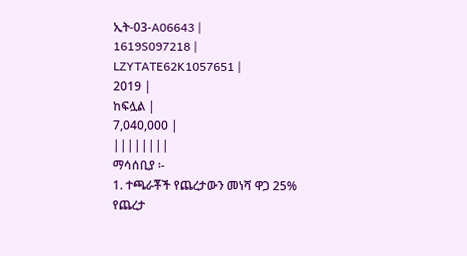ኢት-03-A06643 |
1619S097218 |
LZYTATE62K1057651 |
2019 |
ከፍሏል |
7,040,000 |
||||||||
ማሳሰቢያ ፡-
1. ተጫራቾች የጨረታውን መነሻ ዋጋ 25% የጨረታ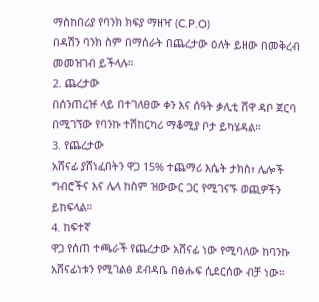ማስከበሪያ የባንክ ክፍያ ማዘዣ (C.P.O)
በዳሽን ባንክ ስም በማሰራት በጨረታው ዕለት ይዘው በመቅረብ መመዝገብ ይችላሉ።
2. ጨረታው
በሰንጠረዡ ላይ በተገለፀው ቀን እና ሰዓት ቃሊቲ ሸዋ ዳቦ ጀርባ በሚገኘው የባንኩ ተሽከርካሪ ማቆሚያ ቦታ ይካሄዳል።
3. የጨረታው
አሸናፊ ያሸነፈበትን ዋጋ 15% ተጨማሪ እሴት ታክስ፣ ሌሎች ግብሮችና እና ሌላ ከስም ዝውውር ጋር የሚገናኙ ወጪዎችን ይከፍላል።
4. ከፍተኛ
ዋጋ የሰጠ ተጫራች የጨረታው አሸናፊ ነው የሚባለው ከባንኩ አሸናፊነቱን የሚገልፅ ደብዳቤ በፅሑፍ ሲደርሰው ብቻ ነው።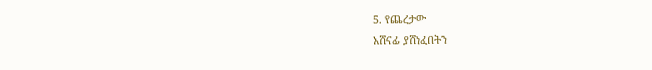5. የጨረታው
አሸናፊ ያሸነፈበትን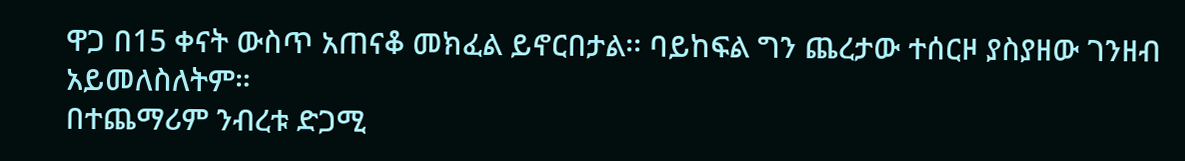ዋጋ በ15 ቀናት ውስጥ አጠናቆ መክፈል ይኖርበታል፡፡ ባይከፍል ግን ጨረታው ተሰርዞ ያስያዘው ገንዘብ አይመለስለትም።
በተጨማሪም ንብረቱ ድጋሚ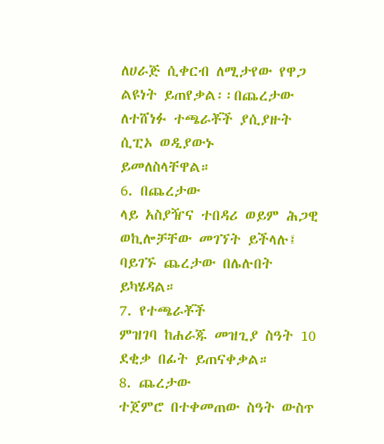ለሀራጅ ሲቀርብ ለሚታየው የዋጋ ልዩነት ይጠየቃል፡፡በጨረታው ለተሸነፉ ተጫራቾች ያሲያዙት ሲፒኦ ወዲያውኑ
ይመለስላቸዋል።
6. በጨረታው
ላይ አስያዥና ተበዳሪ ወይም ሕጋዊ ወኪሎቻቸው መገኘት ይችላሉ፤ ባይገኙ ጨረታው በሌሉበት ይካሄዳል።
7. የተጫራቾች
ምዝገባ ከሐራጁ መዝጊያ ስዓት 10 ደቂቃ በፊት ይጠናቀቃል።
8. ጨረታው
ተጀምሮ በተቀመጠው ስዓት ውስጥ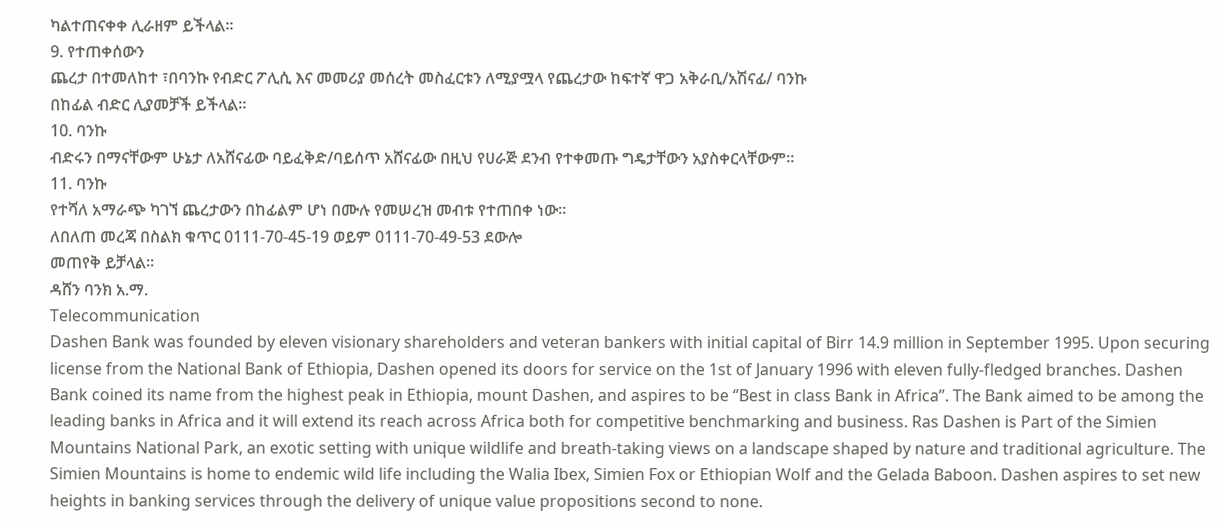ካልተጠናቀቀ ሊራዘም ይችላል።
9. የተጠቀሰውን
ጨረታ በተመለከተ ፣በባንኩ የብድር ፖሊሲ እና መመሪያ መሰረት መስፈርቱን ለሚያሟላ የጨረታው ከፍተኛ ዋጋ አቅራቢ/አሽናፊ/ ባንኩ
በከፊል ብድር ሊያመቻች ይችላል።
10. ባንኩ
ብድሩን በማናቸውም ሁኔታ ለአሸናፊው ባይፈቅድ/ባይሰጥ አሸናፊው በዚህ የሀራጅ ደንብ የተቀመጡ ግዴታቸውን አያስቀርላቸውም።
11. ባንኩ
የተሻለ አማራጭ ካገኘ ጨረታውን በከፊልም ሆነ በሙሉ የመሠረዝ መብቱ የተጠበቀ ነው።
ለበለጠ መረጃ በስልክ ቁጥር 0111-70-45-19 ወይም 0111-70-49-53 ደውሎ
መጠየቅ ይቻላል።
ዳሸን ባንክ አ.ማ.
Telecommunication
Dashen Bank was founded by eleven visionary shareholders and veteran bankers with initial capital of Birr 14.9 million in September 1995. Upon securing license from the National Bank of Ethiopia, Dashen opened its doors for service on the 1st of January 1996 with eleven fully-fledged branches. Dashen Bank coined its name from the highest peak in Ethiopia, mount Dashen, and aspires to be ‘’Best in class Bank in Africa’’. The Bank aimed to be among the leading banks in Africa and it will extend its reach across Africa both for competitive benchmarking and business. Ras Dashen is Part of the Simien Mountains National Park, an exotic setting with unique wildlife and breath-taking views on a landscape shaped by nature and traditional agriculture. The Simien Mountains is home to endemic wild life including the Walia Ibex, Simien Fox or Ethiopian Wolf and the Gelada Baboon. Dashen aspires to set new heights in banking services through the delivery of unique value propositions second to none.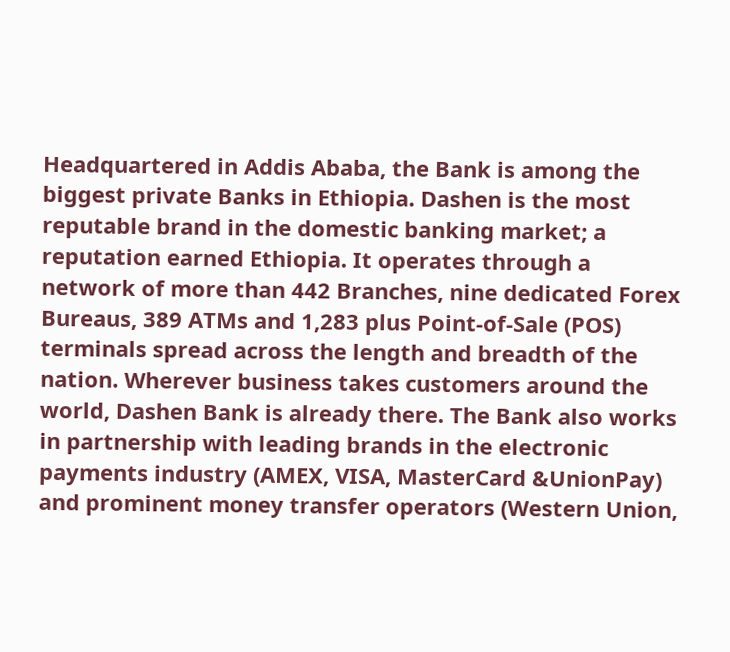Headquartered in Addis Ababa, the Bank is among the biggest private Banks in Ethiopia. Dashen is the most reputable brand in the domestic banking market; a reputation earned Ethiopia. It operates through a network of more than 442 Branches, nine dedicated Forex Bureaus, 389 ATMs and 1,283 plus Point-of-Sale (POS) terminals spread across the length and breadth of the nation. Wherever business takes customers around the world, Dashen Bank is already there. The Bank also works in partnership with leading brands in the electronic payments industry (AMEX, VISA, MasterCard &UnionPay) and prominent money transfer operators (Western Union,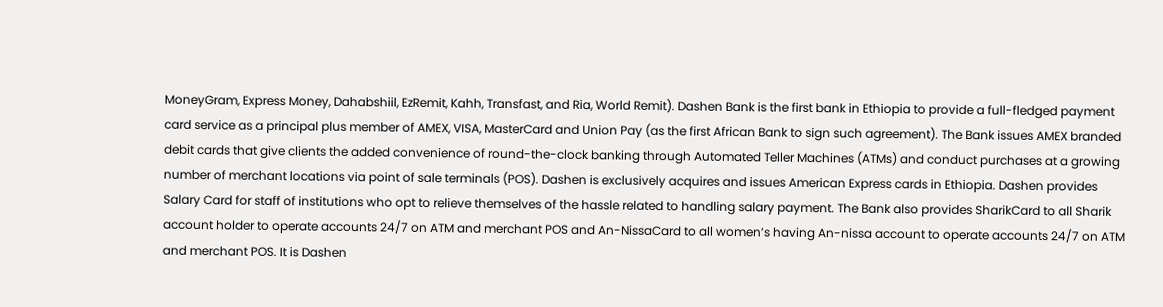MoneyGram, Express Money, Dahabshiil, EzRemit, Kahh, Transfast, and Ria, World Remit). Dashen Bank is the first bank in Ethiopia to provide a full-fledged payment card service as a principal plus member of AMEX, VISA, MasterCard and Union Pay (as the first African Bank to sign such agreement). The Bank issues AMEX branded debit cards that give clients the added convenience of round-the-clock banking through Automated Teller Machines (ATMs) and conduct purchases at a growing number of merchant locations via point of sale terminals (POS). Dashen is exclusively acquires and issues American Express cards in Ethiopia. Dashen provides Salary Card for staff of institutions who opt to relieve themselves of the hassle related to handling salary payment. The Bank also provides SharikCard to all Sharik account holder to operate accounts 24/7 on ATM and merchant POS and An-NissaCard to all women’s having An-nissa account to operate accounts 24/7 on ATM and merchant POS. It is Dashen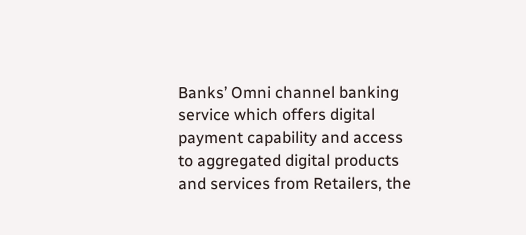Banks’ Omni channel banking service which offers digital payment capability and access to aggregated digital products and services from Retailers, the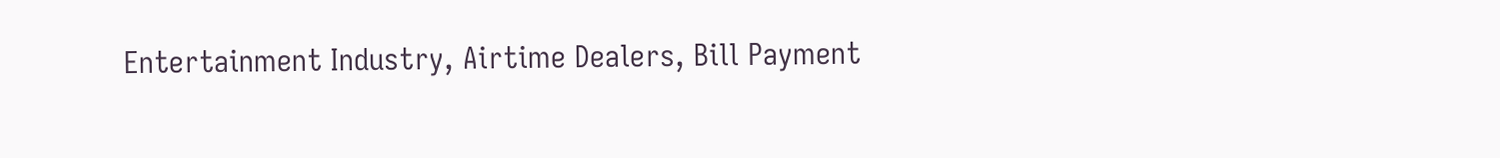Entertainment Industry, Airtime Dealers, Bill Payment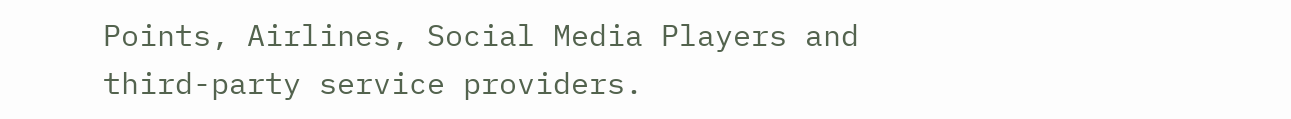Points, Airlines, Social Media Players and third-party service providers.